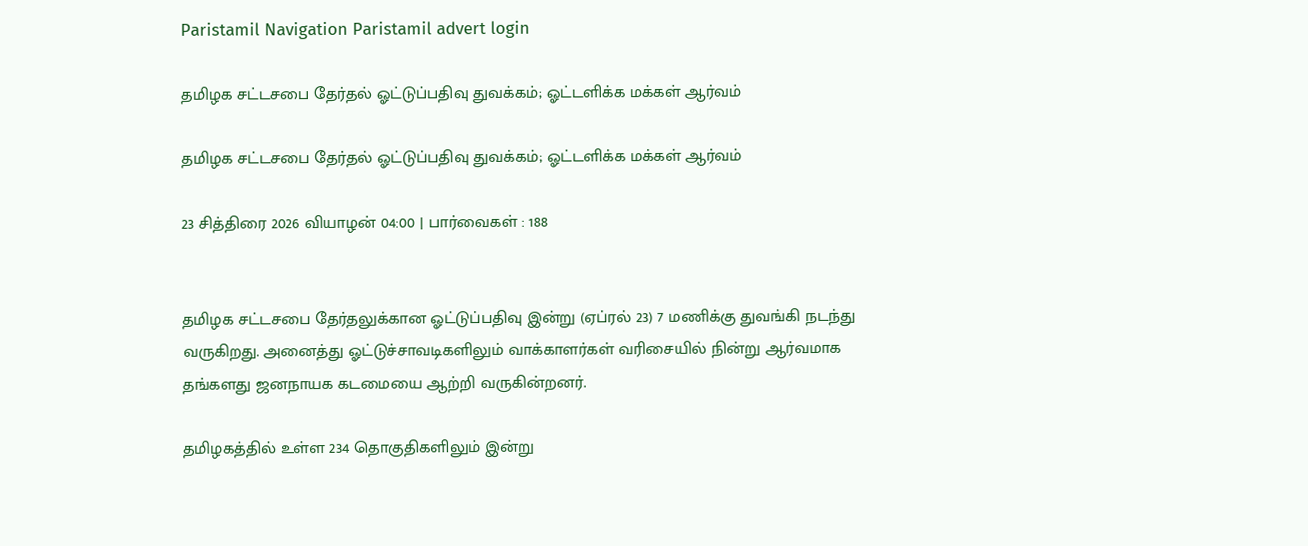Paristamil Navigation Paristamil advert login

தமிழக சட்டசபை தேர்தல் ஓட்டுப்பதிவு துவக்கம்; ஓட்டளிக்க மக்கள் ஆர்வம்

தமிழக சட்டசபை தேர்தல் ஓட்டுப்பதிவு துவக்கம்; ஓட்டளிக்க மக்கள் ஆர்வம்

23 சித்திரை 2026 வியாழன் 04:00 | பார்வைகள் : 188


தமிழக சட்டசபை தேர்தலுக்கான ஓட்டுப்பதிவு இன்று (ஏப்ரல் 23) 7 மணிக்கு துவங்கி நடந்து வருகிறது. அனைத்து ஓட்டுச்சாவடிகளிலும் வாக்காளர்கள் வரிசையில் நின்று ஆர்வமாக தங்களது ஜனநாயக கடமையை ஆற்றி வருகின்றனர்.

தமிழகத்தில் உள்ள 234 தொகுதிகளிலும் இன்று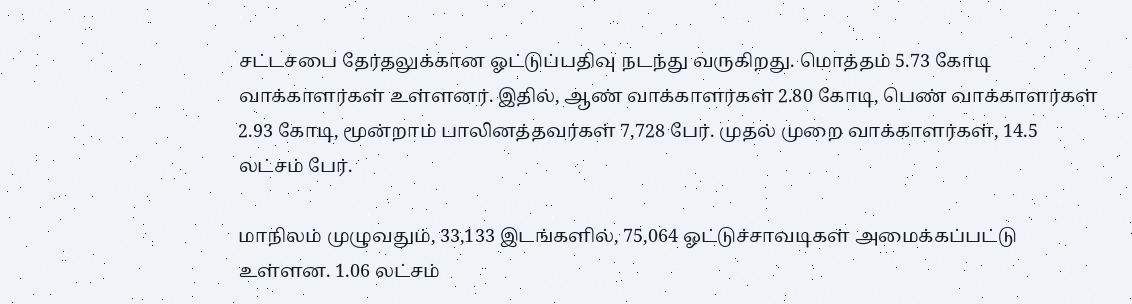சட்டசபை தேர்தலுக்கான ஓட்டுப்பதிவு நடந்து வருகிறது. மொத்தம் 5.73 கோடி வாக்காளர்கள் உள்ளனர். இதில், ஆண் வாக்காளர்கள் 2.80 கோடி, பெண் வாக்காளர்கள் 2.93 கோடி, மூன்றாம் பாலினத்தவர்கள் 7,728 பேர். முதல் முறை வாக்காளர்கள், 14.5 லட்சம் பேர்.

மாநிலம் முழுவதும், 33,133 இடங்களில், 75,064 ஓட்டுச்சாவடிகள் அமைக்கப்பட்டு உள்ளன. 1.06 லட்சம்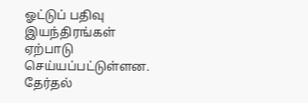ஓட்டுப் பதிவு இயந்திரங்கள் ஏற்பாடு செய்யப்பட்டுள்ளன. தேர்தல்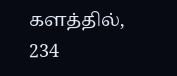களத்தில், 234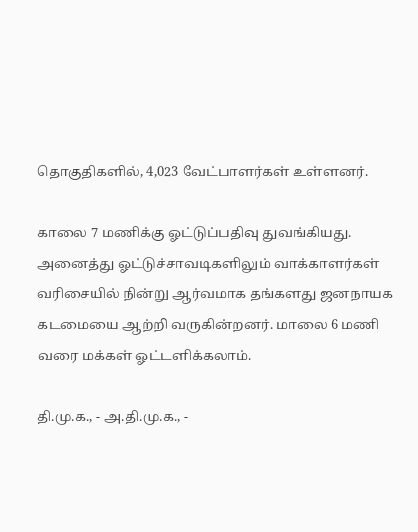தொகுதிகளில், 4,023 வேட்பாளர்கள் உள்ளனர்.

காலை 7 மணிக்கு ஓட்டுப்பதிவு துவங்கியது. அனைத்து ஓட்டுச்சாவடிகளிலும் வாக்காளர்கள் வரிசையில் நின்று ஆர்வமாக தங்களது ஜனநாயக கடமையை ஆற்றி வருகின்றனர். மாலை 6 மணி வரை மக்கள் ஓட்டளிக்கலாம்.

தி.மு.க., - அ.தி.மு.க., -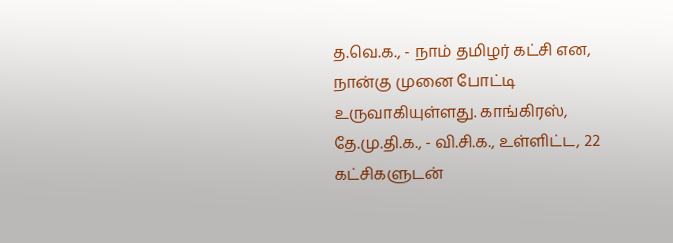த.வெ.க., - நாம் தமிழர் கட்சி என, நான்கு முனை போட்டி உருவாகியுள்ளது. காங்கிரஸ், தே.மு.தி.க., - வி.சி.க., உள்ளிட்ட, 22 கட்சிகளுடன்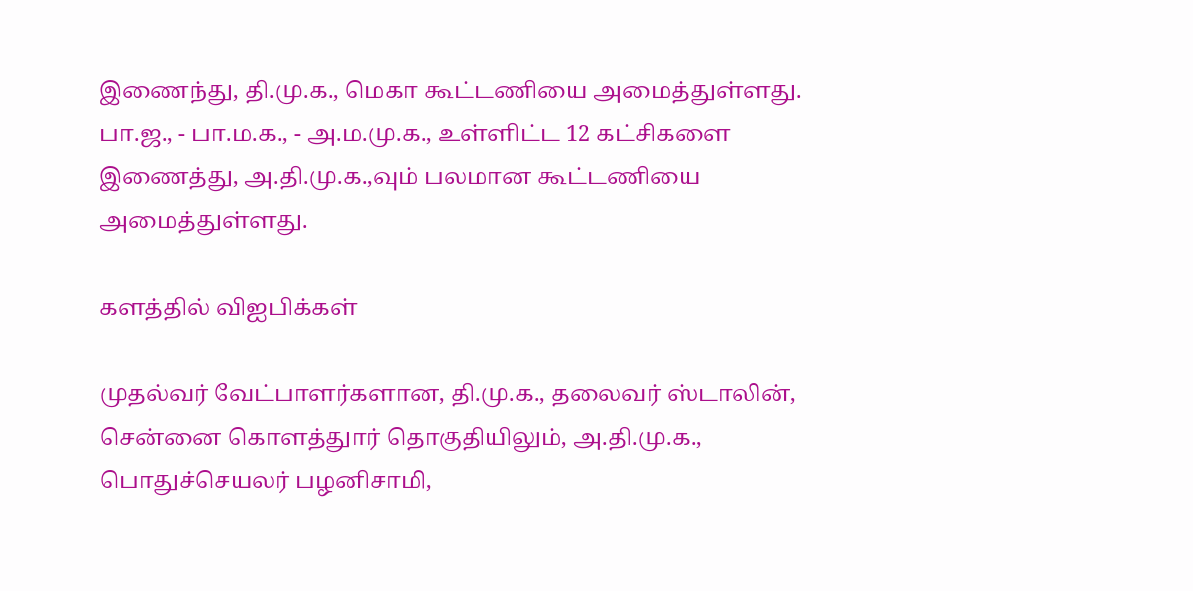இணைந்து, தி.மு.க., மெகா கூட்டணியை அமைத்துள்ளது. பா.ஜ., - பா.ம.க., - அ.ம.மு.க., உள்ளிட்ட 12 கட்சிகளை இணைத்து, அ.தி.மு.க.,வும் பலமான கூட்டணியை அமைத்துள்ளது.

களத்தில் விஐபிக்கள்

முதல்வர் வேட்பாளர்களான, தி.மு.க., தலைவர் ஸ்டாலின், சென்னை கொளத்துார் தொகுதியிலும், அ.தி.மு.க., பொதுச்செயலர் பழனிசாமி,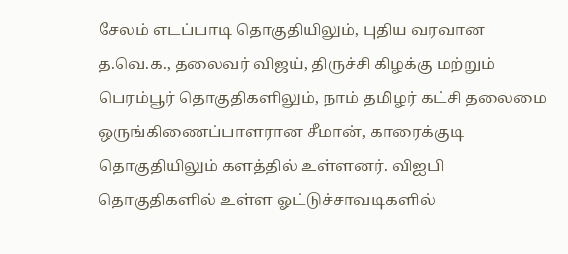சேலம் எடப்பாடி தொகுதியிலும், புதிய வரவான த.வெ.க., தலைவர் விஜய், திருச்சி கிழக்கு மற்றும் பெரம்பூர் தொகுதிகளிலும், நாம் தமிழர் கட்சி தலைமை ஒருங்கிணைப்பாளரான சீமான், காரைக்குடி தொகுதியிலும் களத்தில் உள்ளனர். விஐபி தொகுதிகளில் உள்ள ஓட்டுச்சாவடிகளில்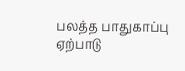பலத்த பாதுகாப்பு ஏற்பாடு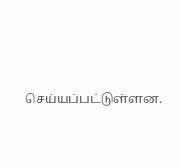செய்யப்பட்டுள்ளன.